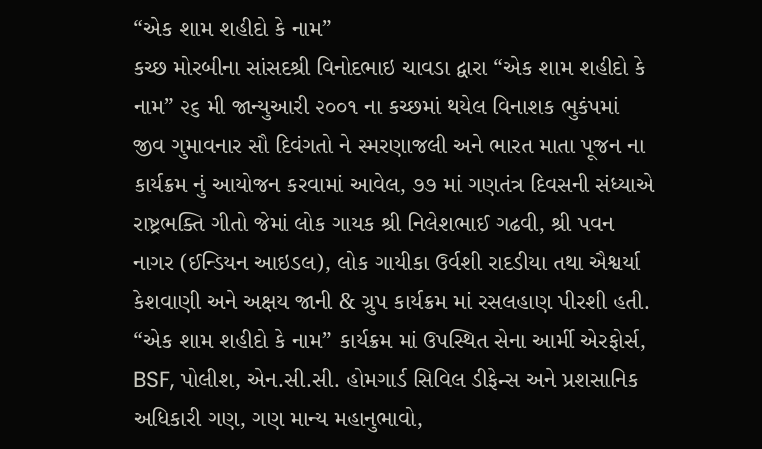“એક શામ શહીદો કે નામ”
કચ્છ મોરબીના સાંસદશ્રી વિનોદભાઇ ચાવડા દ્વારા “એક શામ શહીદો કે નામ” ૨૬ મી જાન્યુઆરી ૨૦૦૧ ના કચ્છમાં થયેલ વિનાશક ભુકંપમાં જીવ ગુમાવનાર સૌ દિવંગતો ને સ્મરણાજલી અને ભારત માતા પૂજન ના કાર્યક્રમ નું આયોજન કરવામાં આવેલ, ૭૭ માં ગણતંત્ર દિવસની સંધ્યાએ રાષ્ટ્રભક્તિ ગીતો જેમાં લોક ગાયક શ્રી નિલેશભાઈ ગઢવી, શ્રી પવન નાગર (ઈન્ડિયન આઇડલ), લોક ગાયીકા ઉર્વશી રાદડીયા તથા ઐશ્વર્યા કેશવાણી અને અક્ષય જાની & ગ્રુપ કાર્યક્રમ માં રસલહાણ પીરશી હતી.
“એક શામ શહીદો કે નામ” કાર્યક્રમ માં ઉપસ્થિત સેના આર્મી એરફોર્સ, BSF, પોલીશ, એન.સી.સી. હોમગાર્ડ સિવિલ ડીફેન્સ અને પ્રશસાનિક અધિકારી ગણ, ગણ માન્ય મહાનુભાવો,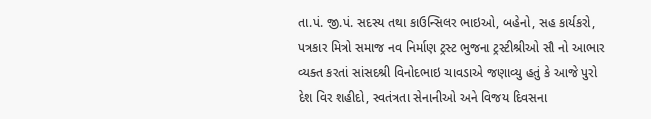તા.પં. જી.પં. સદસ્ય તથા કાઉન્સિલર ભાઇઓ, બહેનો, સહ કાર્યકરો, પત્રકાર મિત્રો સમાજ નવ નિર્માણ ટ્રસ્ટ ભુજના ટ્રસ્ટીશ્રીઓ સૌ નો આભાર વ્યક્ત કરતાં સાંસદશ્રી વિનોદભાઇ ચાવડાએ જણાવ્યુ હતું કે આજે પુરો દેશ વિર શહીદો, સ્વતંત્રતા સેનાનીઓ અને વિજય દિવસના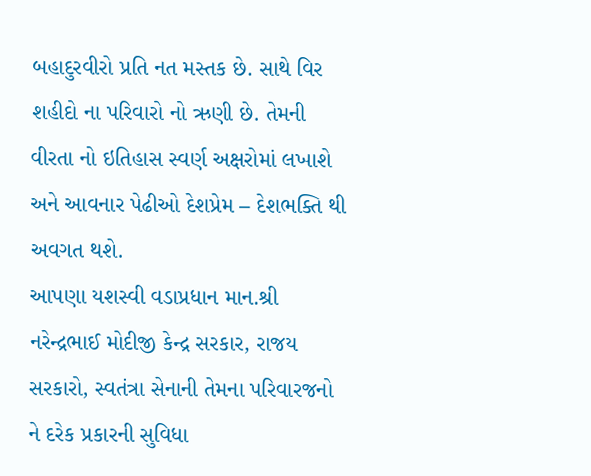બહાદુરવીરો પ્રતિ નત મસ્તક છે. સાથે વિર શહીદો ના પરિવારો નો ઋણી છે. તેમની વીરતા નો ઇતિહાસ સ્વર્ણ અક્ષરોમાં લખાશે અને આવનાર પેઢીઓ દેશપ્રેમ – દેશભક્તિ થી અવગત થશે.
આપણા યશસ્વી વડાપ્રધાન માન.શ્રી નરેન્દ્રભાઈ મોદીજી કેન્દ્ર સરકાર, રાજય સરકારો, સ્વતંત્રા સેનાની તેમના પરિવારજનો ને દરેક પ્રકારની સુવિધા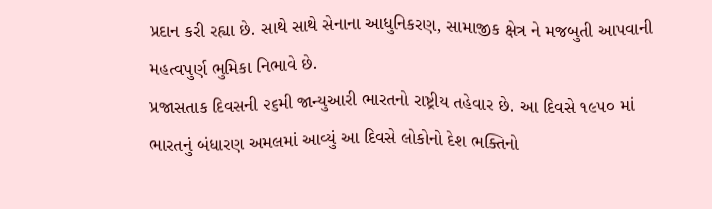પ્રદાન કરી રહ્યા છે. સાથે સાથે સેનાના આધુનિકરણ, સામાજીક ક્ષેત્ર ને મજબુતી આપવાની મહત્વપુર્ણ ભુમિકા નિભાવે છે.
પ્રજાસતાક દિવસની ૨૬મી જાન્યુઆરી ભારતનો રાષ્ટ્રીય તહેવાર છે. આ દિવસે ૧૯૫૦ માં ભારતનું બંધારણ અમલમાં આવ્યું આ દિવસે લોકોનો દેશ ભક્તિનો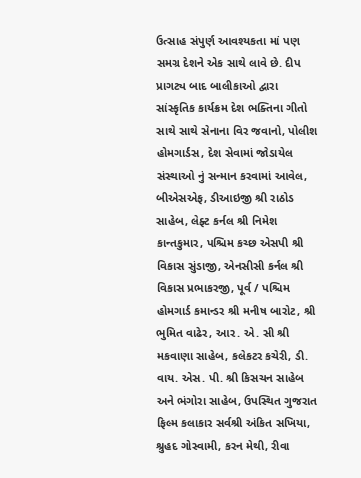ઉત્સાહ સંપુર્ણ આવશ્યકતા માં પણ સમગ્ર દેશને એક સાથે લાવે છે. દીપ પ્રાગટ્ય બાદ બાલીકાઓ દ્વારા સાંસ્કૃતિક કાર્યક્રમ દેશ ભક્તિના ગીતો સાથે સાથે સેનાના વિર જવાનો, પોલીશ હોમગાર્ડસ, દેશ સેવામાં જોડાયેલ સંસ્થાઓ નું સન્માન કરવામાં આવેલ, બીએસએફ, ડીઆઇજી શ્રી રાઠોડ સાહેબ, લેફ્ટ કર્નલ શ્રી નિમેશ કાન્તકુમાર, પશ્ચિમ કચ્છ એસપી શ્રી વિકાસ સુંડાજી, એનસીસી કર્નલ શ્રી વિકાસ પ્રભાકરજી, પૂર્વ / પશ્ચિમ હોમગાર્ડ કમાન્ડર શ્રી મનીષ બારોટ, શ્રી ભુમિત વાઢેર, આર. એ. સી શ્રી મકવાણા સાહેબ, કલેકટર કચેરી, ડી. વાય. એસ. પી. શ્રી કિસચન સાહેબ અને ભંગોરા સાહેબ, ઉપસ્થિત ગુજરાત ફિલ્મ કલાકાર સર્વશ્રી અંકિત સખિયા, શ્રુહદ ગોસ્વામી, કરન મેથી, રીવા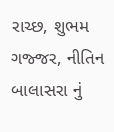રાચ્છ, શુભમ ગજ્જર, નીતિન બાલાસરા નું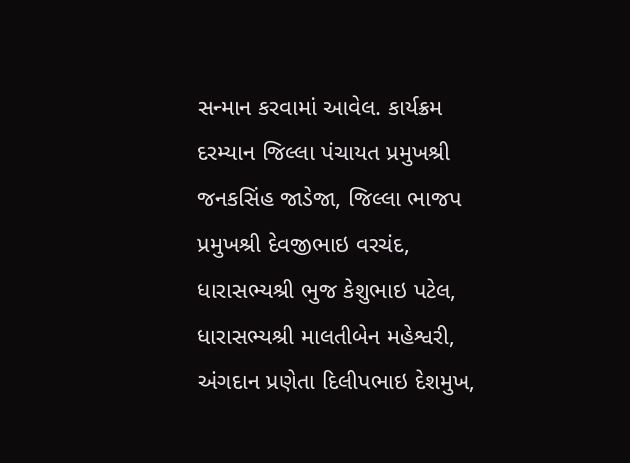સન્માન કરવામાં આવેલ. કાર્યક્રમ દરમ્યાન જિલ્લા પંચાયત પ્રમુખશ્રી જનકસિંહ જાડેજા, જિલ્લા ભાજપ પ્રમુખશ્રી દેવજીભાઇ વરચંદ, ધારાસભ્યશ્રી ભુજ કેશુભાઇ પટેલ, ધારાસભ્યશ્રી માલતીબેન મહેશ્વરી, અંગદાન પ્રણેતા દિલીપભાઇ દેશમુખ,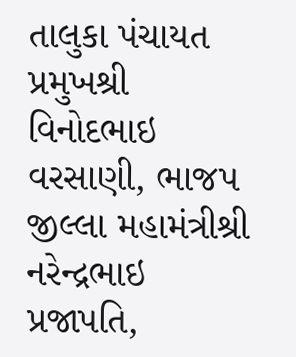તાલુકા પંચાયત પ્રમુખશ્રી વિનોદભાઇ વરસાણી, ભાજપ જીલ્લા મહામંત્રીશ્રી નરેન્દ્રભાઇ પ્રજાપતિ,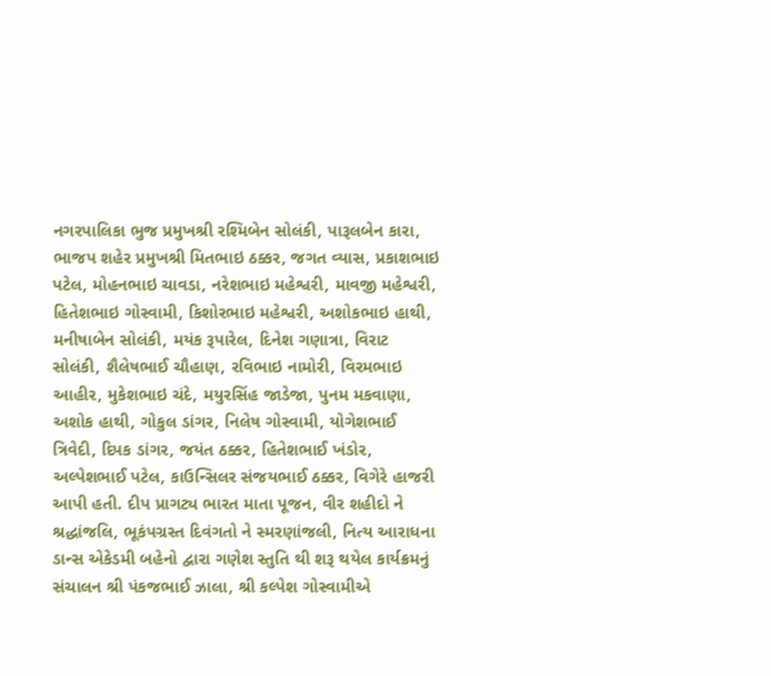નગરપાલિકા ભુજ પ્રમુખશ્રી રશ્મિબેન સોલંકી, પારૂલબેન કારા, ભાજપ શહેર પ્રમુખશ્રી મિતભાઇ ઠક્કર, જગત વ્યાસ, પ્રકાશભાઇ પટેલ, મોહનભાઇ ચાવડા, નરેશભાઇ મહેશ્વરી, માવજી મહેશ્વરી, હિતેશભાઇ ગોસ્વામી, કિશોરભાઇ મહેશ્વરી, અશોકભાઇ હાથી, મનીષાબેન સોલંકી, મયંક રૂપારેલ, દિનેશ ગણાત્રા, વિરાટ સોલંકી, શૈલેષભાઈ ચૌહાણ, રવિભાઇ નામોરી, વિરમભાઇ આહીર, મુકેશભાઇ ચંદે, મયુરસિંહ જાડેજા, પુનમ મકવાણા, અશોક હાથી, ગોકુલ ડાંગર, નિલેષ ગોસ્વામી, યોગેશભાઈ ત્રિવેદી, દિપક ડાંગર, જયંત ઠક્કર, હિતેશભાઈ ખંડોર, અલ્પેશભાઈ પટેલ, કાઉન્સિલર સંજયભાઈ ઠક્કર, વિગેરે હાજરી આપી હતી. દીપ પ્રાગટ્ય ભારત માતા પૂજન, વીર શહીદો ને શ્રદ્ધાંજલિ, ભૂકંપગ્રસ્ત દિવંગતો ને સ્મરણાંજલી, નિત્ય આરાધના ડાન્સ એકેડમી બહેનો દ્વારા ગણેશ સ્તુતિ થી શરૂ થયેલ કાર્યક્રમનું સંચાલન શ્રી પંકજભાઈ ઝાલા, શ્રી કલ્પેશ ગોસ્વામીએ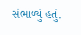સંભાળ્યું હતું.